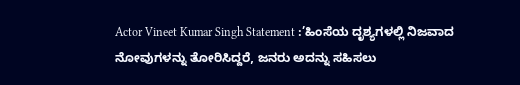Actor Vineet Kumar Singh Statement :’ಹಿಂಸೆಯ ದೃಶ್ಯಗಳಲ್ಲಿ ನಿಜವಾದ ನೋವುಗಳನ್ನು ತೋರಿಸಿದ್ದರೆ, ಜನರು ಅದನ್ನು ಸಹಿಸಲು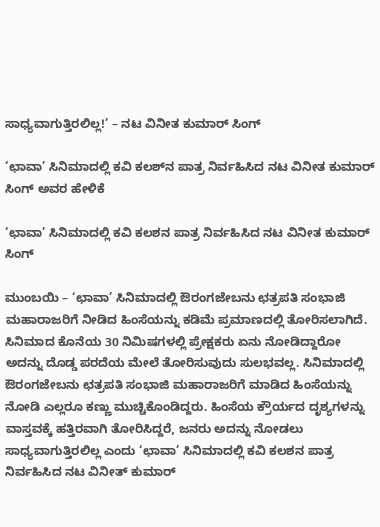ಸಾಧ್ಯವಾಗುತ್ತಿರಲಿಲ್ಲ!’ – ನಟ ವಿನೀತ ಕುಮಾರ್ ಸಿಂಗ್

‘ಛಾವಾ’ ಸಿನಿಮಾದಲ್ಲಿ ಕವಿ ಕಲಶ್‌ನ ಪಾತ್ರ ನಿರ್ವಹಿಸಿದ ನಟ ವಿನೀತ ಕುಮಾರ್ ಸಿಂಗ್ ಅವರ ಹೇಳಿಕೆ

‘ಛಾವಾ’ ಸಿನಿಮಾದಲ್ಲಿ ಕವಿ ಕಲಶನ ಪಾತ್ರ ನಿರ್ವಹಿಸಿದ ನಟ ವಿನೀತ ಕುಮಾರ್ ಸಿಂಗ್

ಮುಂಬಯಿ – ‘ಛಾವಾ’ ಸಿನಿಮಾದಲ್ಲಿ ಔರಂಗಜೇಬನು ಛತ್ರಪತಿ ಸಂಭಾಜಿ ಮಹಾರಾಜರಿಗೆ ನೀಡಿದ ಹಿಂಸೆಯನ್ನು ಕಡಿಮೆ ಪ್ರಮಾಣದಲ್ಲಿ ತೋರಿಸಲಾಗಿದೆ. ಸಿನಿಮಾದ ಕೊನೆಯ 30 ನಿಮಿಷಗಳಲ್ಲಿ ಪ್ರೇಕ್ಷಕರು ಏನು ನೋಡಿದ್ದಾರೋ ಅದನ್ನು ದೊಡ್ಡ ಪರದೆಯ ಮೇಲೆ ತೋರಿಸುವುದು ಸುಲಭವಲ್ಲ. ಸಿನಿಮಾದಲ್ಲಿ ಔರಂಗಜೇಬನು ಛತ್ರಪತಿ ಸಂಭಾಜಿ ಮಹಾರಾಜರಿಗೆ ಮಾಡಿದ ಹಿಂಸೆಯನ್ನು ನೋಡಿ ಎಲ್ಲರೂ ಕಣ್ಣು ಮುಚ್ಚಿಕೊಂಡಿದ್ದರು. ಹಿಂಸೆಯ ಕ್ರೌರ್ಯದ ದೃಶ್ಯಗಳನ್ನು ವಾಸ್ತವಕ್ಕೆ ಹತ್ತಿರವಾಗಿ ತೋರಿಸಿದ್ದರೆ, ಜನರು ಅದನ್ನು ನೋಡಲು ಸಾಧ್ಯವಾಗುತ್ತಿರಲಿಲ್ಲ ಎಂದು ‘ಛಾವಾ’ ಸಿನಿಮಾದಲ್ಲಿ ಕವಿ ಕಲಶನ ಪಾತ್ರ ನಿರ್ವಹಿಸಿದ ನಟ ವಿನೀತ್ ಕುಮಾರ್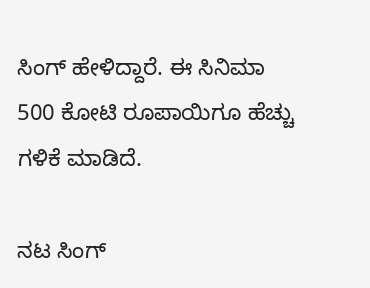ಸಿಂಗ್ ಹೇಳಿದ್ದಾರೆ. ಈ ಸಿನಿಮಾ 500 ಕೋಟಿ ರೂಪಾಯಿಗೂ ಹೆಚ್ಚು ಗಳಿಕೆ ಮಾಡಿದೆ.

ನಟ ಸಿಂಗ್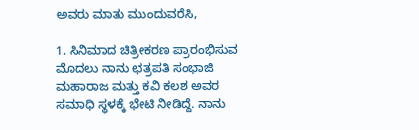ಅವರು ಮಾತು ಮುಂದುವರೆಸಿ,

1. ಸಿನಿಮಾದ ಚಿತ್ರೀಕರಣ ಪ್ರಾರಂಭಿಸುವ ಮೊದಲು ನಾನು ಛತ್ರಪತಿ ಸಂಭಾಜಿ ಮಹಾರಾಜ ಮತ್ತು ಕವಿ ಕಲಶ ಅವರ ಸಮಾಧಿ ಸ್ಥಳಕ್ಕೆ ಭೇಟಿ ನೀಡಿದ್ದೆ. ನಾನು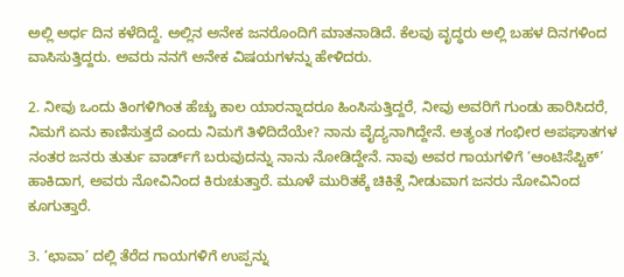ಅಲ್ಲಿ ಅರ್ಧ ದಿನ ಕಳೆದಿದ್ದೆ. ಅಲ್ಲಿನ ಅನೇಕ ಜನರೊಂದಿಗೆ ಮಾತನಾಡಿದೆ. ಕೆಲವು ವೃದ್ಧರು ಅಲ್ಲಿ ಬಹಳ ದಿನಗಳಿಂದ ವಾಸಿಸುತ್ತಿದ್ದರು. ಅವರು ನನಗೆ ಅನೇಕ ವಿಷಯಗಳನ್ನು ಹೇಳಿದರು.

2. ನೀವು ಒಂದು ತಿಂಗಳಿಗಿಂತ ಹೆಚ್ಚು ಕಾಲ ಯಾರನ್ನಾದರೂ ಹಿಂಸಿಸುತ್ತಿದ್ದರೆ, ನೀವು ಅವರಿಗೆ ಗುಂಡು ಹಾರಿಸಿದರೆ, ನಿಮಗೆ ಏನು ಕಾಣಿಸುತ್ತದೆ ಎಂದು ನಿಮಗೆ ತಿಳಿದಿದೆಯೇ? ನಾನು ವೈದ್ಯನಾಗಿದ್ದೇನೆ. ಅತ್ಯಂತ ಗಂಭೀರ ಅಪಘಾತಗಳ ನಂತರ ಜನರು ತುರ್ತು ವಾರ್ಡ್‌ಗೆ ಬರುವುದನ್ನು ನಾನು ನೋಡಿದ್ದೇನೆ. ನಾವು ಅವರ ಗಾಯಗಳಿಗೆ ‘ಆಂಟಿಸೆಪ್ಟಿಕ್’ ಹಾಕಿದಾಗ, ಅವರು ನೋವಿನಿಂದ ಕಿರುಚುತ್ತಾರೆ. ಮೂಳೆ ಮುರಿತಕ್ಕೆ ಚಿಕಿತ್ಸೆ ನೀಡುವಾಗ ಜನರು ನೋವಿನಿಂದ ಕೂಗುತ್ತಾರೆ.

3. ‘ಛಾವಾ’ ದಲ್ಲಿ ತೆರೆದ ಗಾಯಗಳಿಗೆ ಉಪ್ಪನ್ನು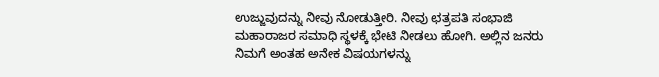ಉಜ್ಜುವುದನ್ನು ನೀವು ನೋಡುತ್ತೀರಿ. ನೀವು ಛತ್ರಪತಿ ಸಂಭಾಜಿ ಮಹಾರಾಜರ ಸಮಾಧಿ ಸ್ಥಳಕ್ಕೆ ಭೇಟಿ ನೀಡಲು ಹೋಗಿ. ಅಲ್ಲಿನ ಜನರು ನಿಮಗೆ ಅಂತಹ ಅನೇಕ ವಿಷಯಗಳನ್ನು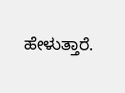ಹೇಳುತ್ತಾರೆ.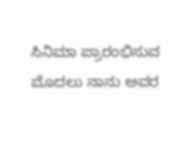ಸಿನಿಮಾ ಪ್ರಾರಂಭಿಸುವ ಮೊದಲು ನಾನು ಅವರ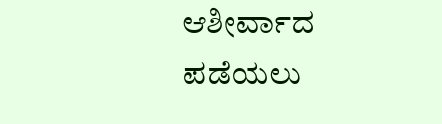ಆಶೀರ್ವಾದ ಪಡೆಯಲು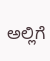ಅಲ್ಲಿಗೆ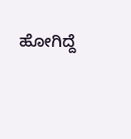ಹೋಗಿದ್ದೆ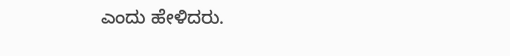ಎಂದು ಹೇಳಿದರು.